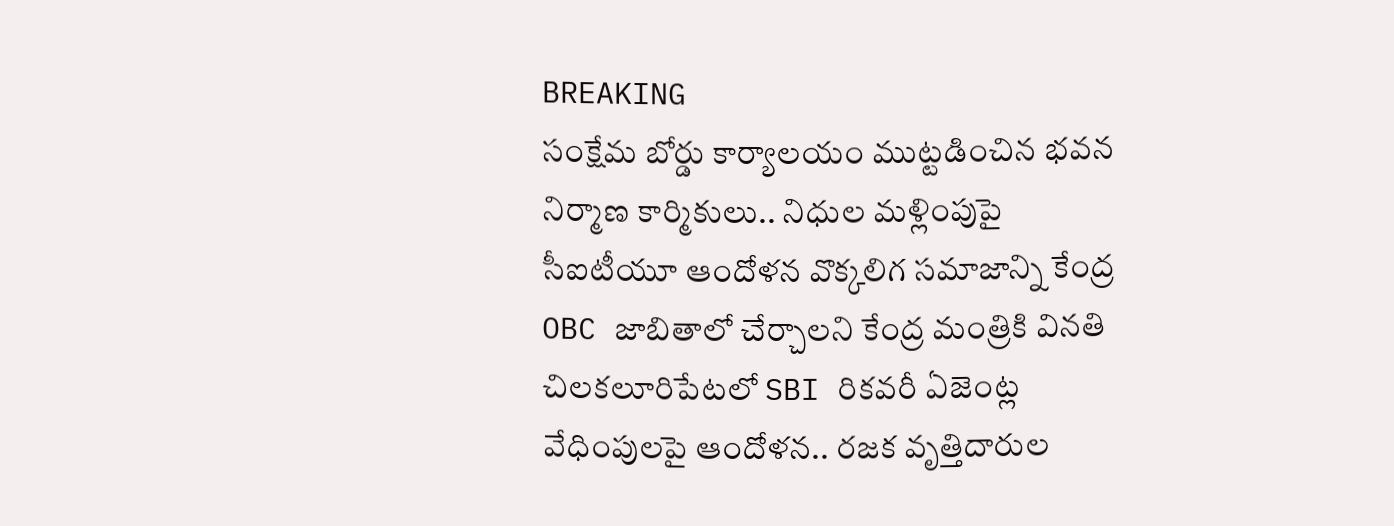BREAKING
సంక్షేమ బోర్డు కార్యాలయం ముట్టడించిన భవన నిర్మాణ కార్మికులు.. నిధుల మళ్లింపుపై సీఐటీయూ ఆందోళన వొక్కలిగ సమాజాన్ని కేంద్ర OBC జాబితాలో చేర్చాలని కేంద్ర మంత్రికి వినతి చిలకలూరిపేటలో SBI రికవరీ ఏజెంట్ల వేధింపులపై ఆందోళన.. రజక వృత్తిదారుల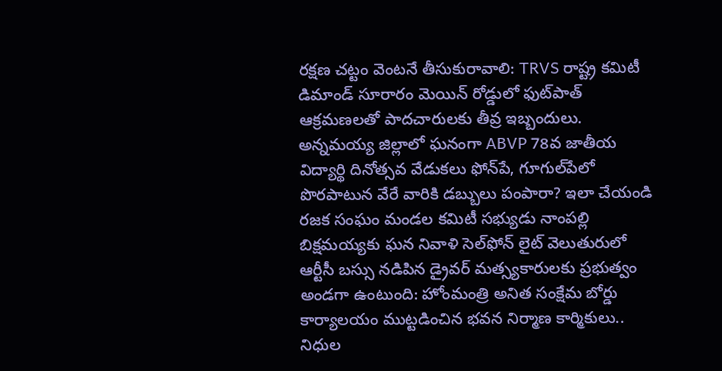రక్షణ చట్టం వెంటనే తీసుకురావాలి: TRVS రాష్ట్ర కమిటీ డిమాండ్ సూరారం మెయిన్ రోడ్డులో ఫుట్‌పాత్ ఆక్రమణలతో పాదచారులకు తీవ్ర ఇబ్బందులు. అన్నమయ్య జిల్లాలో ఘనంగా ABVP 78వ జాతీయ విద్యార్థి దినోత్సవ వేడుకలు ఫోన్‌పే, గూగుల్‌పేలో పొరపాటున వేరే వారికి డబ్బులు పంపారా? ఇలా చేయండి రజక సంఘం మండల కమిటీ సభ్యుడు నాంపల్లి బిక్షమయ్యకు ఘన నివాళి సెల్‌ఫోన్ లైట్ వెలుతురులో ఆర్టీసీ బస్సు నడిపిన డ్రైవర్ మత్స్యకారులకు ప్రభుత్వం అండగా ఉంటుంది: హోంమంత్రి అనిత సంక్షేమ బోర్డు కార్యాలయం ముట్టడించిన భవన నిర్మాణ కార్మికులు.. నిధుల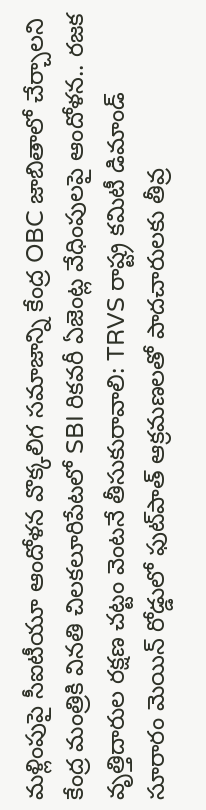మళ్లింపుపై సీఐటీయూ ఆందోళన వొక్కలిగ సమాజాన్ని కేంద్ర OBC జాబితాలో చేర్చాలని కేంద్ర మంత్రికి వినతి చిలకలూరిపేటలో SBI రికవరీ ఏజెంట్ల వేధింపులపై ఆందోళన.. రజక వృత్తిదారుల రక్షణ చట్టం వెంటనే తీసుకురావాలి: TRVS రాష్ట్ర కమిటీ డిమాండ్ సూరారం మెయిన్ రోడ్డులో ఫుట్‌పాత్ ఆక్రమణలతో పాదచారులకు తీవ్ర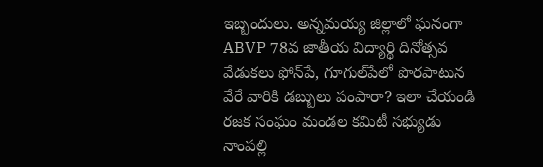ఇబ్బందులు. అన్నమయ్య జిల్లాలో ఘనంగా ABVP 78వ జాతీయ విద్యార్థి దినోత్సవ వేడుకలు ఫోన్‌పే, గూగుల్‌పేలో పొరపాటున వేరే వారికి డబ్బులు పంపారా? ఇలా చేయండి రజక సంఘం మండల కమిటీ సభ్యుడు నాంపల్లి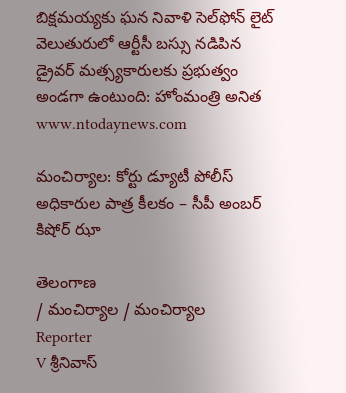బిక్షమయ్యకు ఘన నివాళి సెల్‌ఫోన్ లైట్ వెలుతురులో ఆర్టీసీ బస్సు నడిపిన డ్రైవర్ మత్స్యకారులకు ప్రభుత్వం అండగా ఉంటుంది: హోంమంత్రి అనిత
www.ntodaynews.com

మంచిర్యాల: కోర్టు డ్యూటీ పోలీస్ అధికారుల పాత్ర కీలకం – సీపీ అంబర్ కిషోర్ ఝా

తెలంగాణ
/ మంచిర్యాల / మంచిర్యాల
Reporter
V శ్రీనివాస్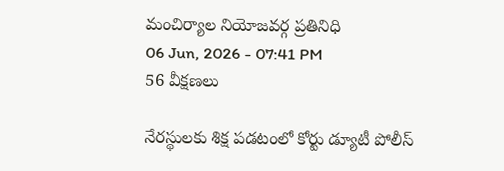మంచిర్యాల నియోజవర్గ ప్రతినిధి
06 Jun, 2026 - 07:41 PM
56 వీక్షణలు

నేరస్థులకు శిక్ష పడటంలో కోర్టు డ్యూటీ పోలీస్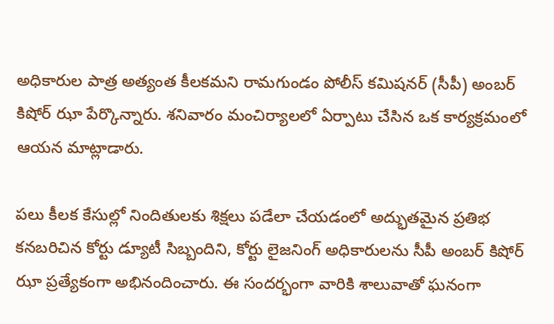అధికారుల పాత్ర అత్యంత కీలకమని రామగుండం పోలీస్ కమిషనర్ (సీపీ) అంబర్ కిషోర్ ఝా పేర్కొన్నారు. శనివారం మంచిర్యాలలో ఏర్పాటు చేసిన ఒక కార్యక్రమంలో ఆయన మాట్లాడారు.

పలు కీలక కేసుల్లో నిందితులకు శిక్షలు పడేలా చేయడంలో అద్భుతమైన ప్రతిభ కనబరిచిన కోర్టు డ్యూటీ సిబ్బందిని, కోర్టు లైజనింగ్ అధికారులను సీపీ అంబర్ కిషోర్ ఝా ప్రత్యేకంగా అభినందించారు. ఈ సందర్భంగా వారికి శాలువాతో ఘనంగా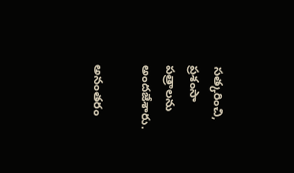సత్కరించి, ప్రశంసా పత్రాలను అందజేశారు.

అనంతరం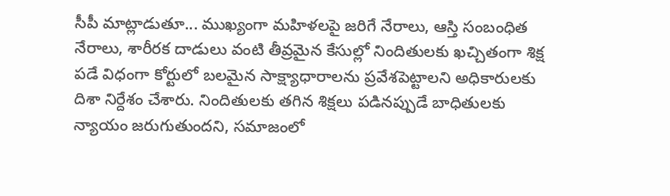సీపీ మాట్లాడుతూ... ముఖ్యంగా మహిళలపై జరిగే నేరాలు, ఆస్తి సంబంధిత నేరాలు, శారీరక దాడులు వంటి తీవ్రమైన కేసుల్లో నిందితులకు ఖచ్చితంగా శిక్ష పడే విధంగా కోర్టులో బలమైన సాక్ష్యాధారాలను ప్రవేశపెట్టాలని అధికారులకు దిశా నిర్దేశం చేశారు. నిందితులకు తగిన శిక్షలు పడినప్పుడే బాధితులకు న్యాయం జరుగుతుందని, సమాజంలో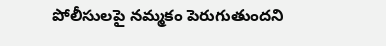పోలీసులపై నమ్మకం పెరుగుతుందని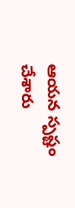ఆయన స్పష్టం చేశారు